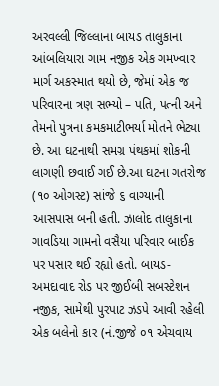અરવલ્લી જિલ્લાના બાયડ તાલુકાના આંબલિયારા ગામ નજીક એક ગમખ્વાર માર્ગ અકસ્માત થયો છે, જેમાં એક જ પરિવારના ત્રણ સભ્યો – પતિ, પત્ની અને તેમનો પુત્રના કમકમાટીભર્યા મોતને ભેટ્યા છે. આ ઘટનાથી સમગ્ર પંથકમાં શોકની લાગણી છવાઈ ગઈ છે.આ ઘટના ગતરોજ (૧૦ ઓગસ્ટ) સાંજે ૬ વાગ્યાની આસપાસ બની હતી. ઝાલોદ તાલુકાના ગાવડિયા ગામનો વસૈયા પરિવાર બાઈક પર પસાર થઈ રહ્યો હતો. બાયડ-અમદાવાદ રોડ પર જીઈબી સબસ્ટેશન નજીક, સામેથી પુરપાટ ઝડપે આવી રહેલી એક બલેનો કાર (નં.જીજે ૦૧ એચવાય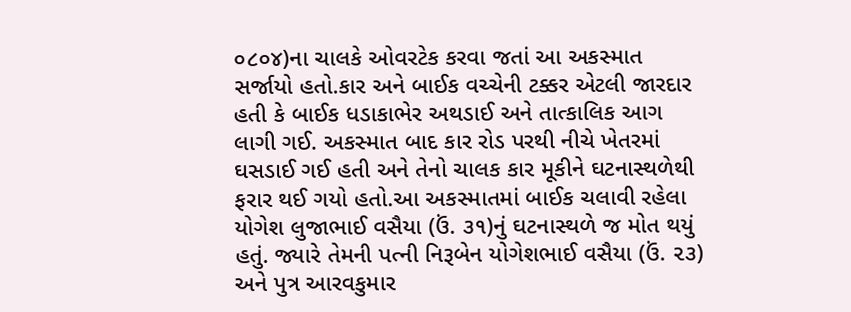૦૮૦૪)ના ચાલકે ઓવરટેક કરવા જતાં આ અકસ્માત સર્જાયો હતો.કાર અને બાઈક વચ્ચેની ટક્કર એટલી જારદાર હતી કે બાઈક ધડાકાભેર અથડાઈ અને તાત્કાલિક આગ લાગી ગઈ. અકસ્માત બાદ કાર રોડ પરથી નીચે ખેતરમાં ઘસડાઈ ગઈ હતી અને તેનો ચાલક કાર મૂકીને ઘટનાસ્થળેથી ફરાર થઈ ગયો હતો.આ અકસ્માતમાં બાઈક ચલાવી રહેલા યોગેશ લુજાભાઈ વસૈયા (ઉં. ૩૧)નું ઘટનાસ્થળે જ મોત થયું હતું. જ્યારે તેમની પત્ની નિરૂબેન યોગેશભાઈ વસૈયા (ઉં. ૨૩) અને પુત્ર આરવકુમાર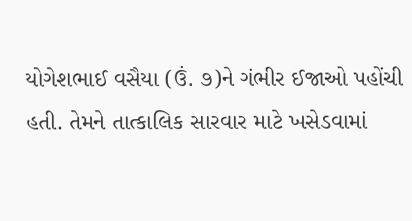યોગેશભાઈ વસૈયા (ઉં. ૭)ને ગંભીર ઈજાઓ પહોંચી હતી. તેમને તાત્કાલિક સારવાર માટે ખસેડવામાં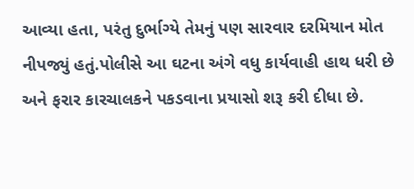આવ્યા હતા, પરંતુ દુર્ભાગ્યે તેમનું પણ સારવાર દરમિયાન મોત નીપજ્યું હતું.પોલીસે આ ઘટના અંગે વધુ કાર્યવાહી હાથ ધરી છે અને ફરાર કારચાલકને પકડવાના પ્રયાસો શરૂ કરી દીધા છે.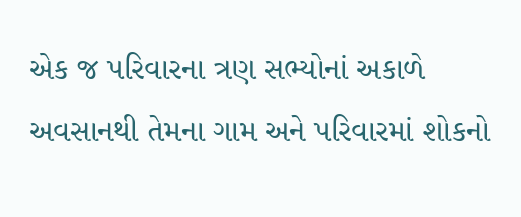એક જ પરિવારના ત્રણ સભ્યોનાં અકાળે અવસાનથી તેમના ગામ અને પરિવારમાં શોકનો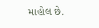માહોલ છે.